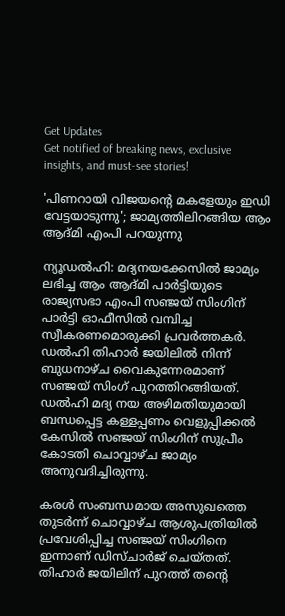Get Updates
Get notified of breaking news, exclusive insights, and must-see stories!

'പിണറായി വിജയന്റെ മകളേയും ഇഡി വേട്ടയാടുന്നു'; ജാമ്യത്തിലിറങ്ങിയ ആം ആദ്മി എംപി പറയുന്നു

ന്യൂഡല്‍ഹി: മദ്യനയക്കേസില്‍ ജാമ്യം ലഭിച്ച ആം ആദ്മി പാര്‍ട്ടിയുടെ രാജ്യസഭാ എംപി സഞ്ജയ് സിംഗിന് പാര്‍ട്ടി ഓഫീസില്‍ വമ്പിച്ച സ്വീകരണമൊരുക്കി പ്രവര്‍ത്തകര്‍. ഡല്‍ഹി തിഹാര്‍ ജയിലില്‍ നിന്ന് ബുധനാഴ്ച വൈകുന്നേരമാണ് സഞ്ജയ് സിംഗ് പുറത്തിറങ്ങിയത്. ഡല്‍ഹി മദ്യ നയ അഴിമതിയുമായി ബന്ധപ്പെട്ട കള്ളപ്പണം വെളുപ്പിക്കല്‍ കേസില്‍ സഞ്ജയ് സിംഗിന് സുപ്രീം കോടതി ചൊവ്വാഴ്ച ജാമ്യം അനുവദിച്ചിരുന്നു.

കരള്‍ സംബന്ധമായ അസുഖത്തെ തുടര്‍ന്ന് ചൊവ്വാഴ്ച ആശുപത്രിയില്‍ പ്രവേശിപ്പിച്ച സഞ്ജയ് സിംഗിനെ ഇന്നാണ് ഡിസ്ചാര്‍ജ് ചെയ്തത്. തിഹാര്‍ ജയിലിന് പുറത്ത് തന്റെ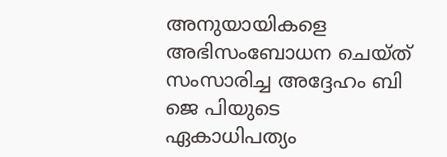അനുയായികളെ അഭിസംബോധന ചെയ്ത് സംസാരിച്ച അദ്ദേഹം ബി ജെ പിയുടെ ഏകാധിപത്യം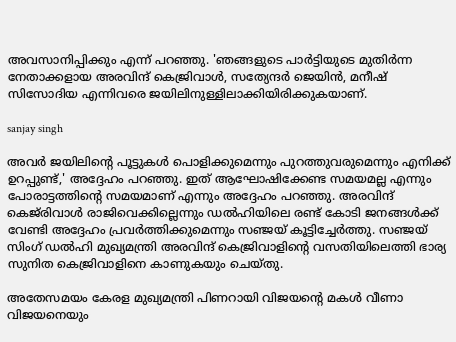അവസാനിപ്പിക്കും എന്ന് പറഞ്ഞു. 'ഞങ്ങളുടെ പാര്‍ട്ടിയുടെ മുതിര്‍ന്ന നേതാക്കളായ അരവിന്ദ് കെജ്രിവാള്‍, സത്യേന്ദര്‍ ജെയിന്‍, മനീഷ് സിസോദിയ എന്നിവരെ ജയിലിനുള്ളിലാക്കിയിരിക്കുകയാണ്.

sanjay singh

അവര്‍ ജയിലിന്റെ പൂട്ടുകള്‍ പൊളിക്കുമെന്നും പുറത്തുവരുമെന്നും എനിക്ക് ഉറപ്പുണ്ട്,' അദ്ദേഹം പറഞ്ഞു. ഇത് ആഘോഷിക്കേണ്ട സമയമല്ല എന്നും പോരാട്ടത്തിന്റെ സമയമാണ് എന്നും അദ്ദേഹം പറഞ്ഞു. അരവിന്ദ് കെജ്‌രിവാള്‍ രാജിവെക്കില്ലെന്നും ഡല്‍ഹിയിലെ രണ്ട് കോടി ജനങ്ങള്‍ക്ക് വേണ്ടി അദ്ദേഹം പ്രവര്‍ത്തിക്കുമെന്നും സഞ്ജയ് കൂട്ടിച്ചേര്‍ത്തു. സഞ്ജയ് സിംഗ് ഡല്‍ഹി മുഖ്യമന്ത്രി അരവിന്ദ് കെജ്രിവാളിന്റെ വസതിയിലെത്തി ഭാര്യ സുനിത കെജ്രിവാളിനെ കാണുകയും ചെയ്തു.

അതേസമയം കേരള മുഖ്യമന്ത്രി പിണറായി വിജയന്റെ മകള്‍ വീണാ വിജയനെയും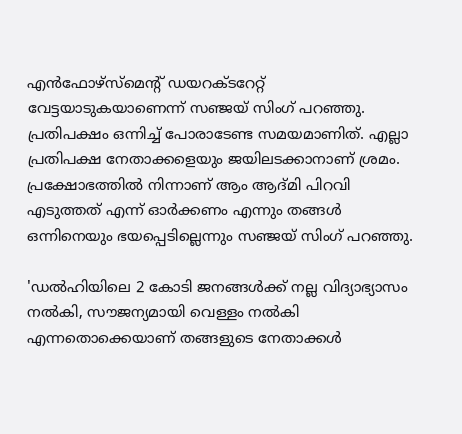എന്‍ഫോഴ്‌സ്‌മെന്റ് ഡയറക്ടറേറ്റ് വേട്ടയാടുകയാണെന്ന് സഞ്ജയ് സിംഗ് പറഞ്ഞു. പ്രതിപക്ഷം ഒന്നിച്ച് പോരാടേണ്ട സമയമാണിത്. എല്ലാ പ്രതിപക്ഷ നേതാക്കളെയും ജയിലടക്കാനാണ് ശ്രമം. പ്രക്ഷോഭത്തില്‍ നിന്നാണ് ആം ആദ്മി പിറവി എടുത്തത് എന്ന് ഓര്‍ക്കണം എന്നും തങ്ങള്‍ ഒന്നിനെയും ഭയപ്പെടില്ലെന്നും സഞ്ജയ് സിംഗ് പറഞ്ഞു.

'ഡല്‍ഹിയിലെ 2 കോടി ജനങ്ങള്‍ക്ക് നല്ല വിദ്യാഭ്യാസം നല്‍കി, സൗജന്യമായി വെള്ളം നല്‍കി എന്നതൊക്കെയാണ് തങ്ങളുടെ നേതാക്കള്‍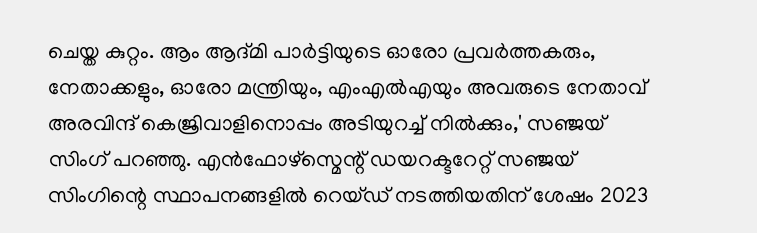ചെയ്ത കുറ്റം. ആം ആദ്മി പാര്‍ട്ടിയുടെ ഓരോ പ്രവര്‍ത്തകരും, നേതാക്കളും, ഓരോ മന്ത്രിയും, എംഎല്‍എയും അവരുടെ നേതാവ് അരവിന്ദ് കെജ്രിവാളിനൊപ്പം അടിയുറച്ച് നില്‍ക്കും,' സഞ്ജയ് സിംഗ് പറഞ്ഞു. എന്‍ഫോഴ്സ്മെന്റ് ഡയറക്ടറേറ്റ് സഞ്ജയ് സിംഗിന്റെ സ്ഥാപനങ്ങളില്‍ റെയ്ഡ് നടത്തിയതിന് ശേഷം 2023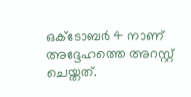ഒക്ടോബര്‍ 4 നാണ് അദ്ദേഹത്തെ അറസ്റ്റ് ചെയ്തത്.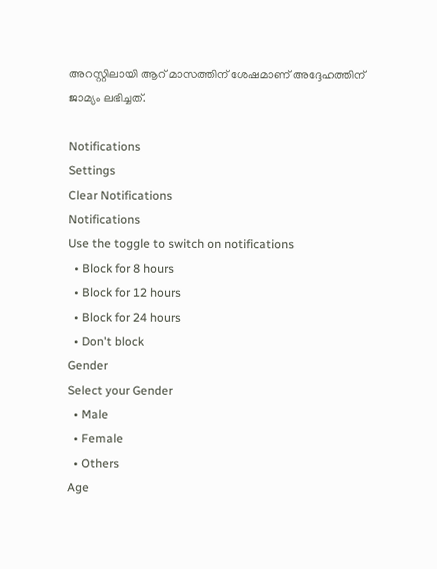അറസ്റ്റിലായി ആറ് മാസത്തിന് ശേഷമാണ് അദ്ദേഹത്തിന് ജാമ്യം ലഭിച്ചത്.

Notifications
Settings
Clear Notifications
Notifications
Use the toggle to switch on notifications
  • Block for 8 hours
  • Block for 12 hours
  • Block for 24 hours
  • Don't block
Gender
Select your Gender
  • Male
  • Female
  • Others
Age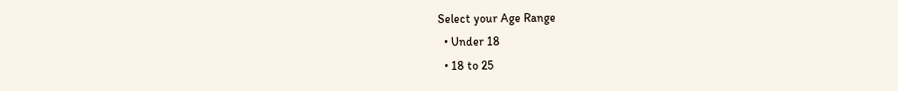Select your Age Range
  • Under 18
  • 18 to 25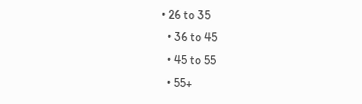• 26 to 35
  • 36 to 45
  • 45 to 55
  • 55+